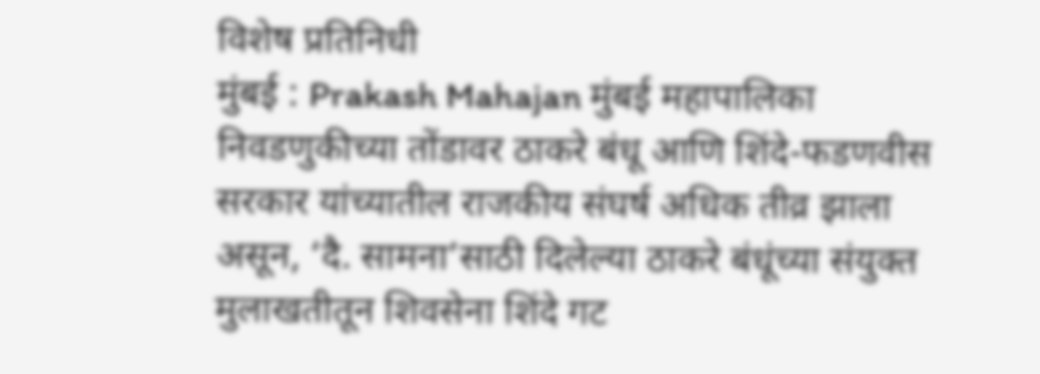विशेष प्रतिनिधी
मुंबई : Prakash Mahajan मुंबई महापालिका निवडणुकीच्या तोंडावर ठाकरे बंधू आणि शिंदे-फडणवीस सरकार यांच्यातील राजकीय संघर्ष अधिक तीव्र झाला असून, ‘दै. सामना’साठी दिलेल्या ठाकरे बंधूंच्या संयुक्त मुलाखतीतून शिवसेना शिंदे गट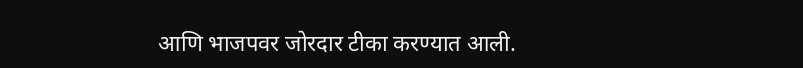आणि भाजपवर जोरदार टीका करण्यात आली.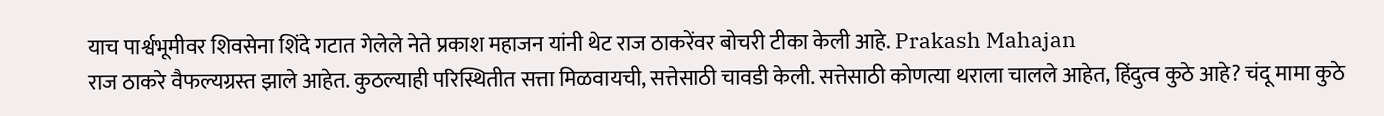याच पार्श्वभूमीवर शिवसेना शिंदे गटात गेलेले नेते प्रकाश महाजन यांनी थेट राज ठाकरेंवर बोचरी टीका केली आहे. Prakash Mahajan
राज ठाकरे वैफल्यग्रस्त झाले आहेत. कुठल्याही परिस्थितीत सत्ता मिळवायची, सत्तेसाठी चावडी केली. सत्तेसाठी कोणत्या थराला चालले आहेत, हिंदुत्व कुठे आहे? चंदू मामा कुठे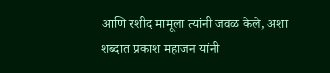आणि रशीद मामूला त्यांनी जवळ केले, अशा शब्दात प्रकाश महाजन यांनी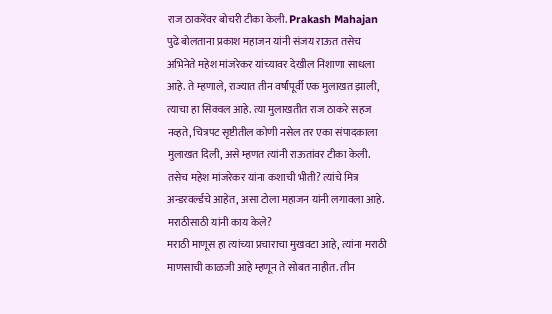राज ठाकरेंवर बोचरी टीका केली. Prakash Mahajan
पुढे बोलताना प्रकाश महाजन यांनी संजय राऊत तसेच अभिनेते महेश मांजरेकर यांच्यावर देखील निशाणा साधला आहे. ते म्हणाले, राज्यात तीन वर्षांपूर्वी एक मुलाखत झाली, त्याचा हा सिक्वल आहे. त्या मुलाखतीत राज ठाकरे सहज नव्हते, चित्रपट सृष्टीतील कोणी नसेल तर एका संपादकाला मुलाखत दिली, असे म्हणत त्यांनी राऊतांवर टीका केली. तसेच महेश मांजरेकर यांना कशाची भीती? त्यांचे मित्र अन्डरवर्ल्डचे आहेत, असा टोला महाजन यांनी लगावला आहे.
मराठीसाठी यांनी काय केले?
मराठी माणूस हा त्यांच्या प्रचाराचा मुखवटा आहे, त्यांना मराठी माणसाची काळजी आहे म्हणून ते सोबत नाहीत. तीन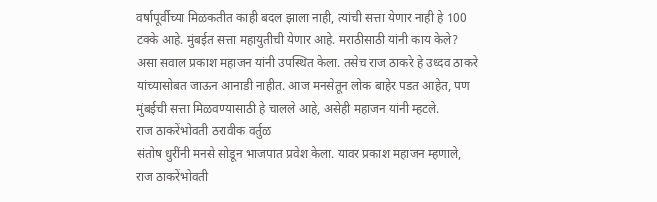वर्षापूर्वीच्या मिळकतीत काही बदल झाला नाही, त्यांची सत्ता येणार नाही हे 100 टक्के आहे. मुंबईत सत्ता महायुतीची येणार आहे. मराठीसाठी यांनी काय केले? असा सवाल प्रकाश महाजन यांनी उपस्थित केला. तसेच राज ठाकरे हे उध्दव ठाकरे यांच्यासोबत जाऊन आनाडी नाहीत. आज मनसेतून लोक बाहेर पडत आहेत, पण मुंबईची सत्ता मिळवण्यासाठी हे चालले आहे, असेही महाजन यांनी म्हटले.
राज ठाकरेंभोवती ठरावीक वर्तुळ
संतोष धुरींनी मनसे सोडून भाजपात प्रवेश केला. यावर प्रकाश महाजन म्हणाले, राज ठाकरेंभोवती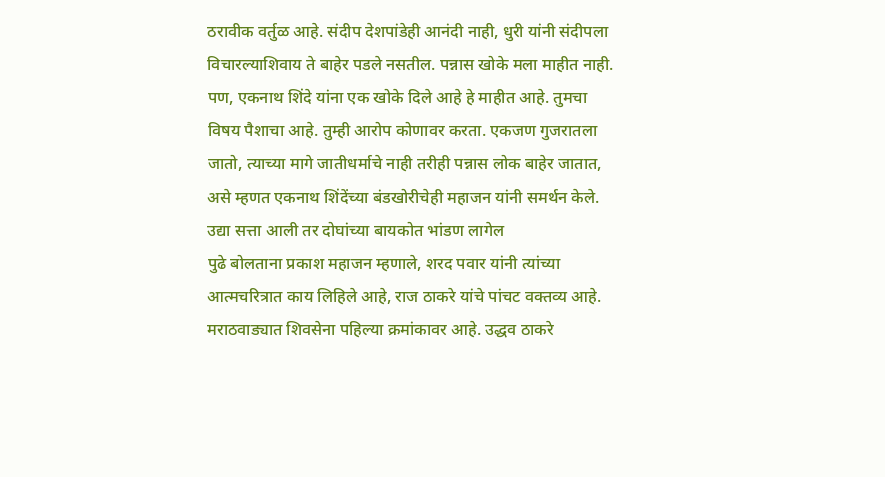ठरावीक वर्तुळ आहे. संदीप देशपांडेही आनंदी नाही, धुरी यांनी संदीपला विचारल्याशिवाय ते बाहेर पडले नसतील. पन्नास खोके मला माहीत नाही. पण, एकनाथ शिंदे यांना एक खोके दिले आहे हे माहीत आहे. तुमचा विषय पैशाचा आहे. तुम्ही आरोप कोणावर करता. एकजण गुजरातला जातो, त्याच्या मागे जातीधर्माचे नाही तरीही पन्नास लोक बाहेर जातात, असे म्हणत एकनाथ शिंदेंच्या बंडखोरीचेही महाजन यांनी समर्थन केले.
उद्या सत्ता आली तर दोघांच्या बायकोत भांडण लागेल
पुढे बोलताना प्रकाश महाजन म्हणाले, शरद पवार यांनी त्यांच्या आत्मचरित्रात काय लिहिले आहे, राज ठाकरे यांचे पांचट वक्तव्य आहे. मराठवाड्यात शिवसेना पहिल्या क्रमांकावर आहे. उद्धव ठाकरे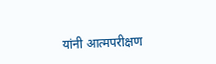यांनी आत्मपरीक्षण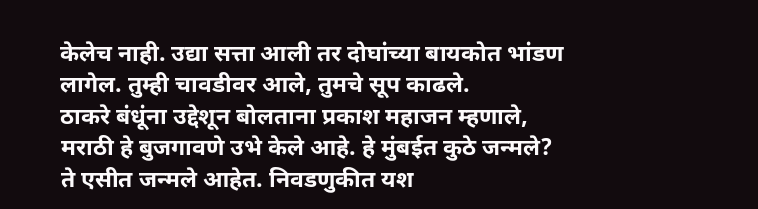केलेच नाही. उद्या सत्ता आली तर दोघांच्या बायकोत भांडण लागेल. तुम्ही चावडीवर आले, तुमचे सूप काढले.
ठाकरे बंधूंना उद्देशून बोलताना प्रकाश महाजन म्हणाले, मराठी हे बुजगावणे उभे केले आहे. हे मुंबईत कुठे जन्मले? ते एसीत जन्मले आहेत. निवडणुकीत यश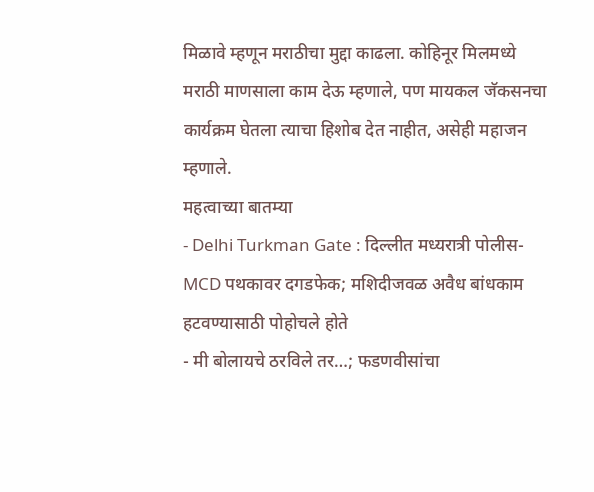मिळावे म्हणून मराठीचा मुद्दा काढला. कोहिनूर मिलमध्ये मराठी माणसाला काम देऊ म्हणाले, पण मायकल जॅकसनचा कार्यक्रम घेतला त्याचा हिशोब देत नाहीत, असेही महाजन म्हणाले.
महत्वाच्या बातम्या
- Delhi Turkman Gate : दिल्लीत मध्यरात्री पोलीस-MCD पथकावर दगडफेक; मशिदीजवळ अवैध बांधकाम हटवण्यासाठी पोहोचले होते
- मी बोलायचे ठरविले तर…; फडणवीसांचा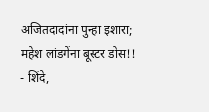अजितदादांना पुन्हा इशारा; महेश लांडगेंना बूस्टर डोस!!
- शिंदे,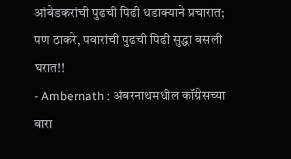आंबेडकरांची पुढची पिढी धडाक्याने प्रचारात; पण ठाकरे, पवारांची पुढची पिढी सुद्धा बसली घरात!!
- Ambernath : अंबरनाथमधील कॉंग्रेसच्या बारा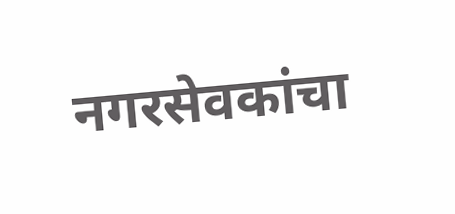नगरसेवकांचा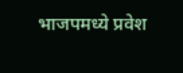भाजपमध्ये प्रवेश